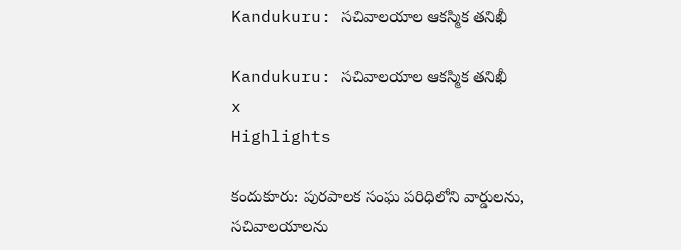Kandukuru: సచివాలయాల ఆకస్మిక తనిఖీ

Kandukuru: సచివాలయాల ఆకస్మిక తనిఖీ
x
Highlights

కందుకూరు: పురపాలక సంఘ పరిధిలోని వార్డులను, సచివాలయాలను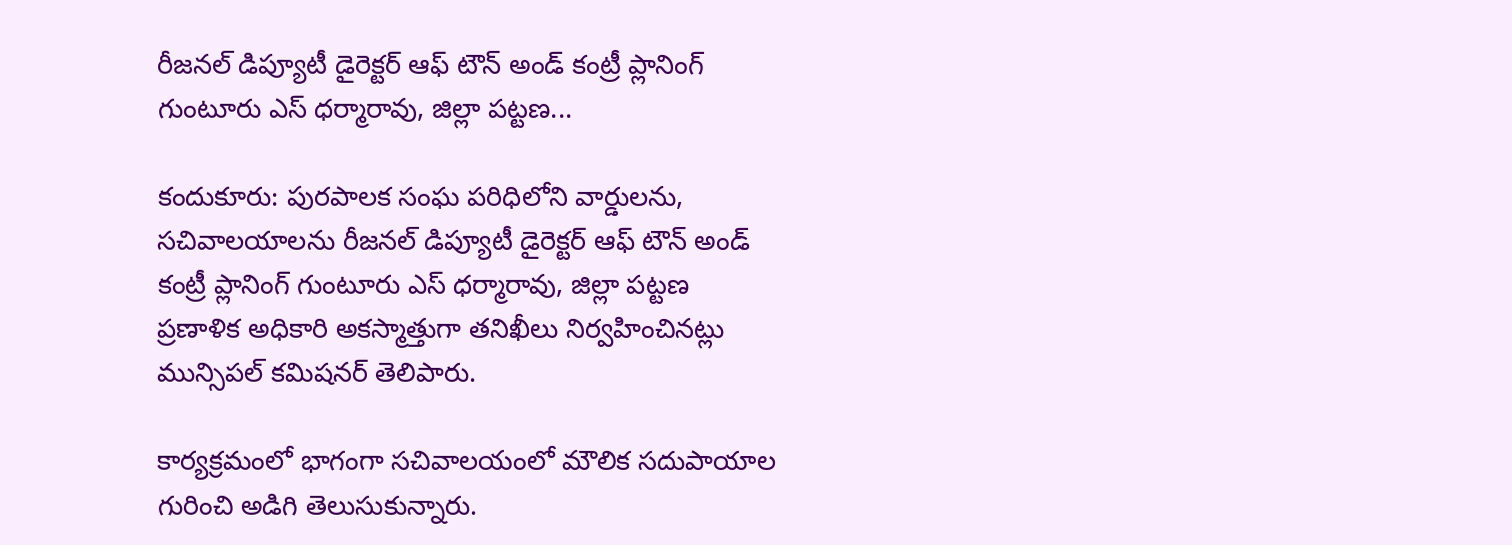రీజనల్ డిప్యూటీ డైరెక్టర్ ఆఫ్ టౌన్ అండ్ కంట్రీ ప్లానింగ్ గుంటూరు ఎస్ ధర్మారావు, జిల్లా పట్టణ...

కందుకూరు: పురపాలక సంఘ పరిధిలోని వార్డులను, సచివాలయాలను రీజనల్ డిప్యూటీ డైరెక్టర్ ఆఫ్ టౌన్ అండ్ కంట్రీ ప్లానింగ్ గుంటూరు ఎస్ ధర్మారావు, జిల్లా పట్టణ ప్రణాళిక అధికారి అకస్మాత్తుగా తనిఖీలు నిర్వహించినట్లు మున్సిపల్ కమిషనర్ తెలిపారు.

కార్యక్రమంలో భాగంగా సచివాలయంలో మౌలిక సదుపాయాల గురించి అడిగి తెలుసుకున్నారు.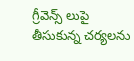గ్రీవెన్స్ లుపై తీసుకున్న చర్యలను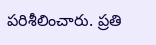పరిశీలించారు. ప్రతి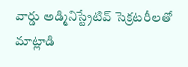వార్డు అడ్మినిస్ట్రేటివ్ సెక్రటరీలతో మాట్లాడి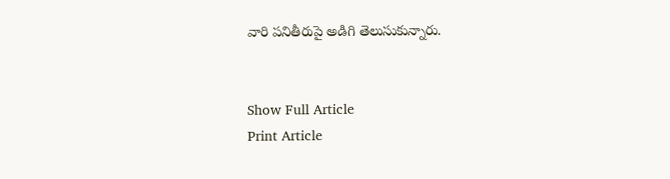వారి పనితీరుపై అడిగి తెలుసుకున్నారు.


Show Full Article
Print Article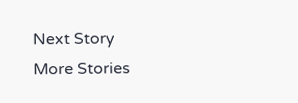Next Story
More Stories